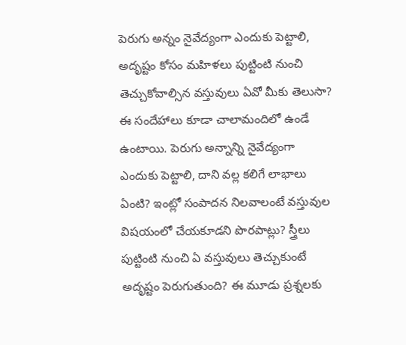పెరుగు అన్నం నైవేద్యంగా ఎందుకు పెట్టాలి, అదృష్టం కోసం మహిళలు పుట్టింటి నుంచి తెచ్చుకోవాల్సిన వస్తువులు ఏవో మీకు తెలుసా?
ఈ సందేహాలు కూడా చాలామందిలో ఉండే ఉంటాయి. పెరుగు అన్నాన్ని నైవేద్యంగా ఎందుకు పెట్టాలి, దాని వల్ల కలిగే లాభాలు ఏంటి? ఇంట్లో సంపాదన నిలవాలంటే వస్తువుల విషయంలో చేయకూడని పొరపాట్లు? స్త్రీలు పుట్టింటి నుంచి ఏ వస్తువులు తెచ్చుకుంటే అదృష్టం పెరుగుతుంది? ఈ మూడు ప్రశ్నలకు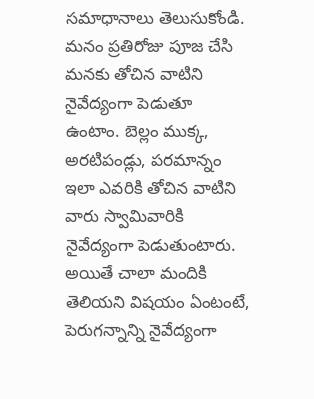సమాధానాలు తెలుసుకోండి.
మనం ప్రతిరోజు పూజ చేసి మనకు తోచిన వాటిని నైవేద్యంగా పెడుతూ ఉంటాం. బెల్లం ముక్క, అరటిపండ్లు, పరమాన్నం ఇలా ఎవరికి తోచిన వాటిని వారు స్వామివారికి నైవేద్యంగా పెడుతుంటారు. అయితే చాలా మందికి తెలియని విషయం ఏంటంటే, పెరుగన్నాన్ని నైవేద్యంగా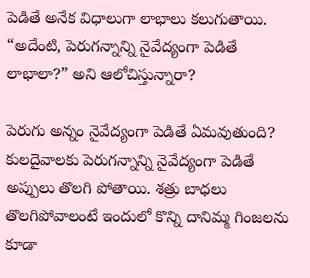పెడితే అనేక విధాలుగా లాభాలు కలుగుతాయి. “అదేంటి, పెరుగన్నాన్ని నైవేద్యంగా పెడితే లాభాలా?” అని ఆలోచిస్తున్నారా?

పెరుగు అన్నం నైవేద్యంగా పెడితే ఏమవుతుంది?
కులదైవాలకు పెరుగన్నాన్ని నైవేద్యంగా పెడితే అప్పులు తొలగి పోతాయి. శత్రు బాధలు తొలగిపోవాలంటే ఇందులో కొన్ని దానిమ్మ గింజలను కూడా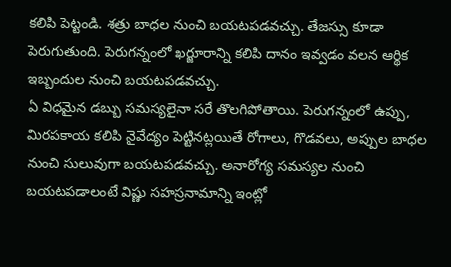కలిపి పెట్టండి. శత్రు బాధల నుంచి బయటపడవచ్చు. తేజస్సు కూడా పెరుగుతుంది. పెరుగన్నంలో ఖర్జూరాన్ని కలిపి దానం ఇవ్వడం వలన ఆర్థిక ఇబ్బందుల నుంచి బయటపడవచ్చు.
ఏ విధమైన డబ్బు సమస్యలైనా సరే తొలగిపోతాయి. పెరుగన్నంలో ఉప్పు, మిరపకాయ కలిపి నైవేద్యం పెట్టినట్లయితే రోగాలు, గొడవలు, అప్పుల బాధల నుంచి సులువుగా బయటపడవచ్చు. అనారోగ్య సమస్యల నుంచి బయటపడాలంటే విష్ణు సహస్రనామాన్ని ఇంట్లో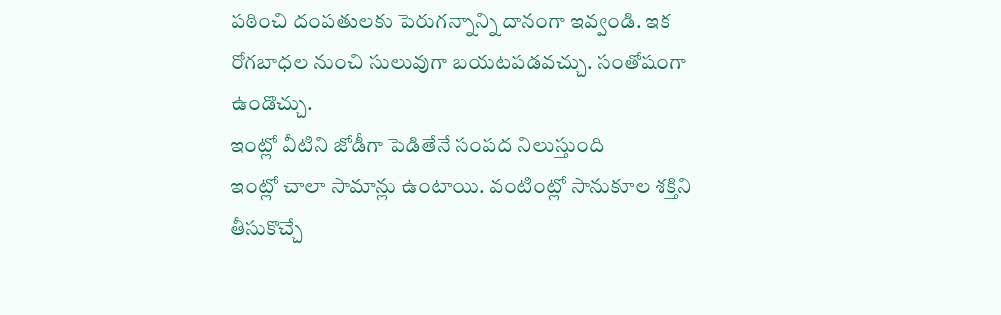పఠించి దంపతులకు పెరుగన్నాన్ని దానంగా ఇవ్వండి. ఇక రోగబాధల నుంచి సులువుగా బయటపడవచ్చు. సంతోషంగా ఉండొచ్చు.
ఇంట్లో వీటిని జోడీగా పెడితేనే సంపద నిలుస్తుంది
ఇంట్లో చాలా సామాన్లు ఉంటాయి. వంటింట్లో సానుకూల శక్తిని తీసుకొచ్చే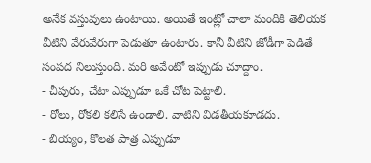అనేక వస్తువులు ఉంటాయి. అయితే ఇంట్లో చాలా మందికి తెలియక వీటిని వేరువేరుగా పెడుతూ ఉంటారు. కానీ వీటిని జోడీగా పెడితే సంపద నిలుస్తుంది. మరి అవేంటో ఇప్పుడు చూద్దాం.
- చీపురు, చేటా ఎప్పుడూ ఒకే చోట పెట్టాలి.
- రోలు, రోకలి కలిసే ఉండాలి. వాటిని విడతీయకూడదు.
- బియ్యం, కొలత పాత్ర ఎప్పుడూ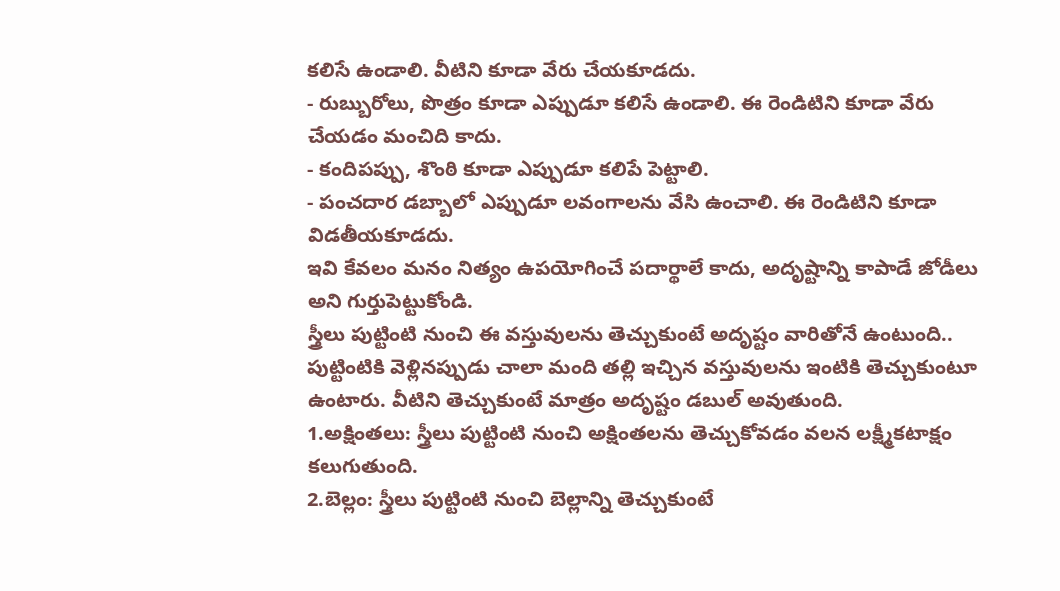కలిసే ఉండాలి. వీటిని కూడా వేరు చేయకూడదు.
- రుబ్బురోలు, పొత్రం కూడా ఎప్పుడూ కలిసే ఉండాలి. ఈ రెండిటిని కూడా వేరు చేయడం మంచిది కాదు.
- కందిపప్పు, శొంఠి కూడా ఎప్పుడూ కలిపే పెట్టాలి.
- పంచదార డబ్బాలో ఎప్పుడూ లవంగాలను వేసి ఉంచాలి. ఈ రెండిటిని కూడా విడతీయకూడదు.
ఇవి కేవలం మనం నిత్యం ఉపయోగించే పదార్థాలే కాదు, అదృష్టాన్ని కాపాడే జోడీలు అని గుర్తుపెట్టుకోండి.
స్త్రీలు పుట్టింటి నుంచి ఈ వస్తువులను తెచ్చుకుంటే అదృష్టం వారితోనే ఉంటుంది..
పుట్టింటికి వెళ్లినప్పుడు చాలా మంది తల్లి ఇచ్చిన వస్తువులను ఇంటికి తెచ్చుకుంటూ ఉంటారు. వీటిని తెచ్చుకుంటే మాత్రం అదృష్టం డబుల్ అవుతుంది.
1.అక్షింతలు: స్త్రీలు పుట్టింటి నుంచి అక్షింతలను తెచ్చుకోవడం వలన లక్ష్మీకటాక్షం కలుగుతుంది.
2.బెల్లం: స్త్రీలు పుట్టింటి నుంచి బెల్లాన్ని తెచ్చుకుంటే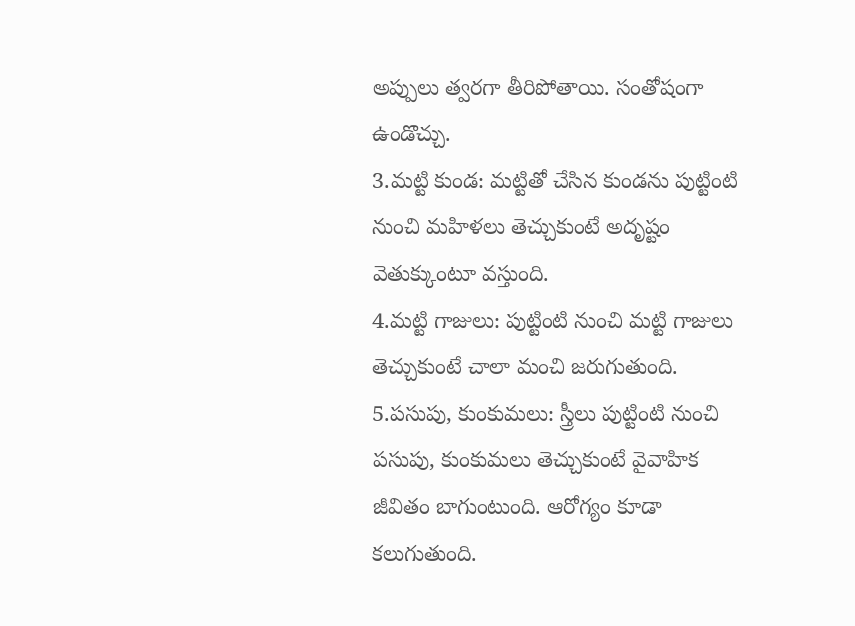అప్పులు త్వరగా తీరిపోతాయి. సంతోషంగా ఉండొచ్చు.
3.మట్టి కుండ: మట్టితో చేసిన కుండను పుట్టింటి నుంచి మహిళలు తెచ్చుకుంటే అదృష్టం వెతుక్కుంటూ వస్తుంది.
4.మట్టి గాజులు: పుట్టింటి నుంచి మట్టి గాజులు తెచ్చుకుంటే చాలా మంచి జరుగుతుంది.
5.పసుపు, కుంకుమలు: స్త్రీలు పుట్టింటి నుంచి పసుపు, కుంకుమలు తెచ్చుకుంటే వైవాహిక జీవితం బాగుంటుంది. ఆరోగ్యం కూడా కలుగుతుంది.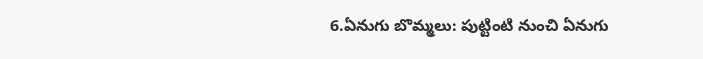6.ఏనుగు బొమ్మలు: పుట్టింటి నుంచి ఏనుగు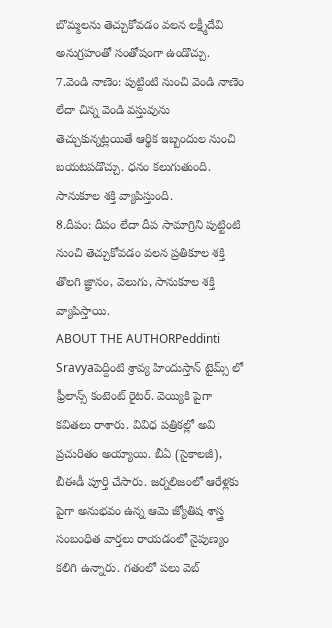బొమ్మలను తెచ్చుకోవడం వలన లక్ష్మీదేవి అనుగ్రహంతో సంతోషంగా ఉండొచ్చు.
7.వెండి నాణెం: పుట్టింటి నుంచి వెండి నాణెం లేదా చిన్న వెండి వస్తువును తెచ్చుకున్నట్లయితే ఆర్థిక ఇబ్బందుల నుంచి బయటపడొచ్చు. ధనం కలుగుతుంది. సానుకూల శక్తి వ్యాపిస్తుంది.
8.దీపం: దీపం లేదా దీప సామాగ్రిని పుట్టింటి నుంచి తెచ్చుకోవడం వలన ప్రతికూల శక్తి తొలగి జ్ఞానం, వెలుగు, సానుకూల శక్తి వ్యాపిస్తాయి.
ABOUT THE AUTHORPeddinti Sravyaపెద్దింటి శ్రావ్య హిందుస్తాన్ టైమ్స్ లో ఫ్రీలాన్స్ కంటెంట్ రైటర్. వెయ్యికి పైగా కవితలు రాశారు. వివిధ పత్రికల్లో అవి ప్రచురితం అయ్యాయి. బీఏ (సైకాలజీ), బీఈడీ పూర్తి చేసారు. జర్నలిజంలో ఆరేళ్లకు పైగా అనుభవం ఉన్న ఆమె జ్యోతిష శాస్త్ర సంబంధిత వార్తలు రాయడంలో నైపుణ్యం కలిగి ఉన్నారు. గతంలో పలు వెబ్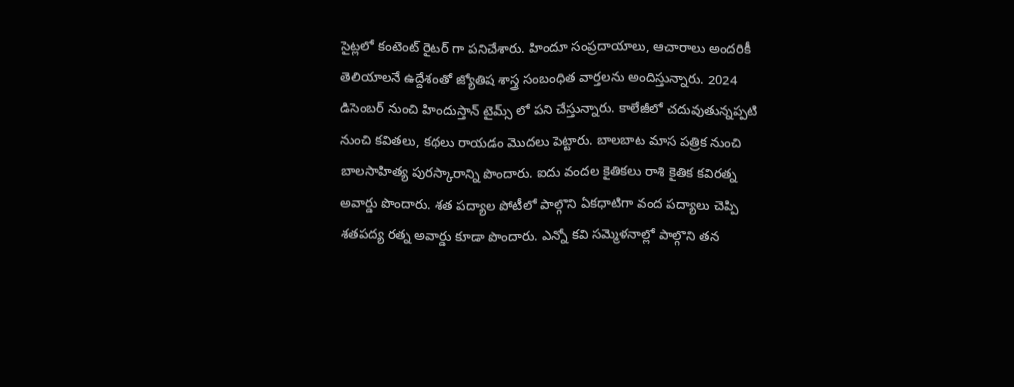సైట్లలో కంటెంట్ రైటర్ గా పనిచేశారు. హిందూ సంప్రదాయాలు, ఆచారాలు అందరికీ తెలియాలనే ఉద్దేశంతో జ్యోతిష శాస్త్ర సంబంధిత వార్తలను అందిస్తున్నారు. 2024 డిసెంబర్ నుంచి హిందుస్తాన్ టైమ్స్ లో పని చేస్తున్నారు. కాలేజీలో చదువుతున్నప్పటి నుంచి కవితలు, కథలు రాయడం మొదలు పెట్టారు. బాలబాట మాస పత్రిక నుంచి బాలసాహిత్య పురస్కారాన్ని పొందారు. ఐదు వందల కైతికలు రాశి కైతిక కవిరత్న అవార్డు పొందారు. శత పద్యాల పోటీలో పాల్గొని ఏకధాటిగా వంద పద్యాలు చెప్పి శతపద్య రత్న అవార్డు కూడా పొందారు. ఎన్నో కవి సమ్మెళనాల్లో పాల్గొని తన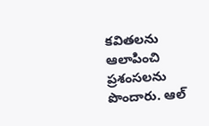కవితలను ఆలాపించి ప్రశంసలను పొందారు. ఆల్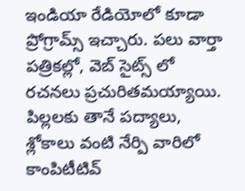ఇండియా రేడియోలో కూడా ప్రోగ్రామ్స్ ఇచ్చారు. పలు వార్తా పత్రికల్లో, వెబ్ సైట్స్ లో రచనలు ప్రచురితమయ్యాయి. పిల్లలకు తానే పద్యాలు, శ్లోకాలు వంటి నేర్పి వారిలో కాంపిటీటివ్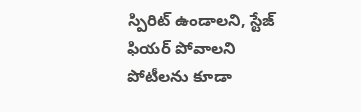స్పిరిట్ ఉండాలని, స్టేజ్ ఫియర్ పోవాలని పోటీలను కూడా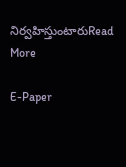నిర్వహిస్తుంటారుRead More

E-Paper